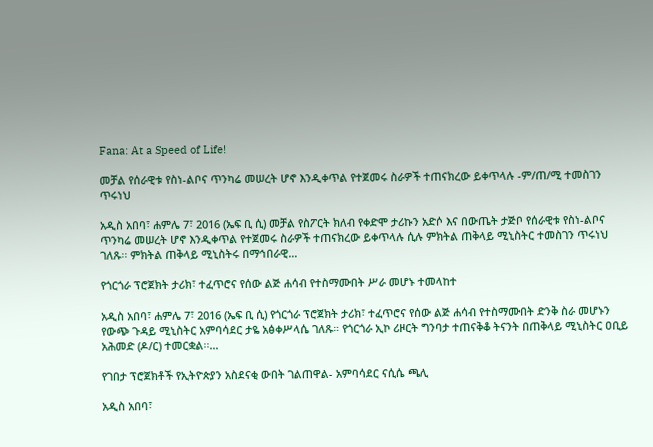Fana: At a Speed of Life!

መቻል የሰራዊቱ የስነ-ልቦና ጥንካሬ መሠረት ሆኖ እንዲቀጥል የተጀመሩ ስራዎች ተጠናክረው ይቀጥላሉ -ም/ጠ/ሚ ተመስገን ጥሩነህ

አዲስ አበባ፣ ሐምሌ 7፣ 2016 (ኤፍ ቢ ሲ) መቻል የስፖርት ክለብ የቀድሞ ታሪኩን አድሶ እና በውጤት ታጅቦ የሰራዊቱ የስነ-ልቦና ጥንካሬ መሠረት ሆኖ እንዲቀጥል የተጀመሩ ስራዎች ተጠናክረው ይቀጥላሉ ሲሉ ምክትል ጠቅላይ ሚኒስትር ተመስገን ጥሩነህ ገለጹ፡፡ ምክትል ጠቅላይ ሚኒስትሩ በማኅበራዊ…

የጎርጎራ ፕሮጀክት ታሪክ፣ ተፈጥሮና የሰው ልጅ ሐሳብ የተስማሙበት ሥራ መሆኑ ተመላከተ

አዲስ አበባ፣ ሐምሌ 7፣ 2016 (ኤፍ ቢ ሲ) የጎርጎራ ፕሮጀክት ታሪክ፣ ተፈጥሮና የሰው ልጅ ሐሳብ የተስማሙበት ድንቅ ስራ መሆኑን የውጭ ጉዳይ ሚኒስትር አምባሳደር ታዬ አፅቀሥላሴ ገለጹ። የጎርጎራ ኢኮ ሪዞርት ግንባታ ተጠናቅቆ ትናንት በጠቅላይ ሚኒስትር ዐቢይ አሕመድ (ዶ/ር) ተመርቋል፡፡…

የገበታ ፕሮጀክቶች የኢትዮጵያን አስደናቂ ውበት ገልጠዋል- አምባሳደር ናሲሴ ጫሊ

አዲስ አበባ፣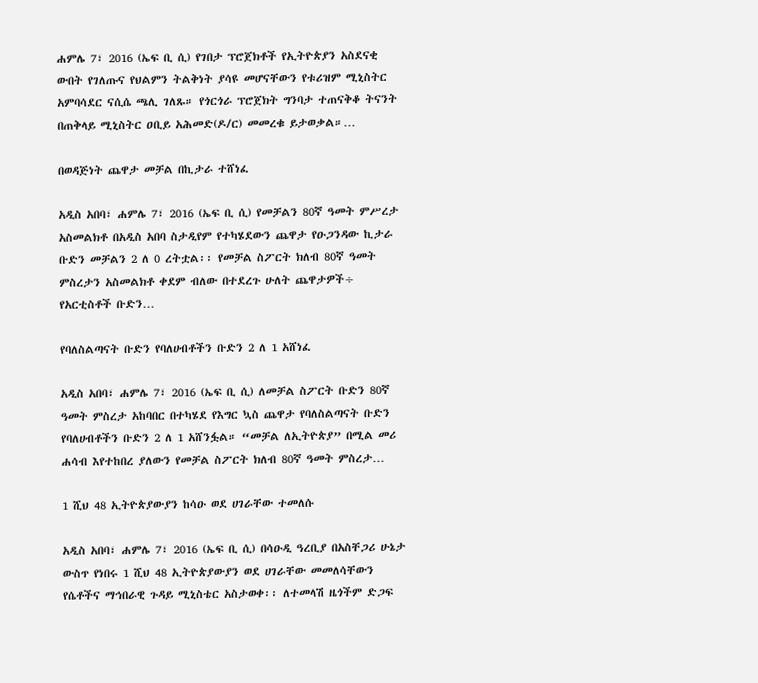ሐምሌ 7፣ 2016 (ኤፍ ቢ ሲ) የገበታ ፕሮጀክቶች የኢትዮጵያን አስደናቂ ውበት የገለጡና የህልምን ትልቅነት ያሳዩ መሆናቸውን የቱሪዝም ሚኒስትር አምባሳደር ናሲሴ ጫሊ ገለጹ። የጎርጎራ ፕሮጀክት ግንባታ ተጠናቅቆ ትናንት በጠቅላይ ሚኒስትር ዐቢይ አሕመድ(ዶ/ር) መመረቁ ይታወቃል።…

በወዳጅነት ጨዋታ መቻል በኪታራ ተሸነፈ

አዲስ አበባ፣ ሐምሌ 7፣ 2016 (ኤፍ ቢ ሲ) የመቻልን 80ኛ ዓመት ምሥረታ አስመልክቶ በአዲስ አበባ ስታዲየም የተካሄደውን ጨዋታ የዑጋንዳው ኪታራ ቡድን መቻልን 2 ለ 0 ረትቷል፡፡ የመቻል ስፖርት ክለብ 80ኛ ዓመት ምስረታን አስመልክቶ ቀደም ብለው በተደረጉ ሁለት ጨዋታዎች÷ የአርቲስቶች ቡድን…

የባለስልጣናት ቡድን የባለሀብቶችን ቡድን 2 ለ 1 አሸነፈ

አዲስ አበባ፣ ሐምሌ 7፣ 2016 (ኤፍ ቢ ሲ) ለመቻል ስፖርት ቡድን 80ኛ ዓመት ምስረታ አከባበር በተካሄደ የእግር ኳስ ጨዋታ የባለስልጣናት ቡድን የባለሀብቶችን ቡድን 2 ለ 1 አሸንፏል። “መቻል ለኢትዮጵያ” በሚል መሪ ሐሳብ እየተከበረ ያለውን የመቻል ስፖርት ክለብ 80ኛ ዓመት ምስረታ…

1 ሺህ 48 ኢትዮጵያውያን ከሳዑ ወደ ሀገራቸው ተመለሱ

አዲስ አበባ፣ ሐምሌ 7፣ 2016 (ኤፍ ቢ ሲ) በሳዑዲ ዓረቢያ በአስቸጋሪ ሁኔታ ውስጥ የነበሩ 1 ሺህ 48 ኢትዮጵያውያን ወደ ሀገራቸው መመለሳቸውን የሴቶችና ማኅበራዊ ጉዳይ ሚኒስቴር አስታወቀ፡፡ ለተመላሽ ዜጎችም ድጋፍ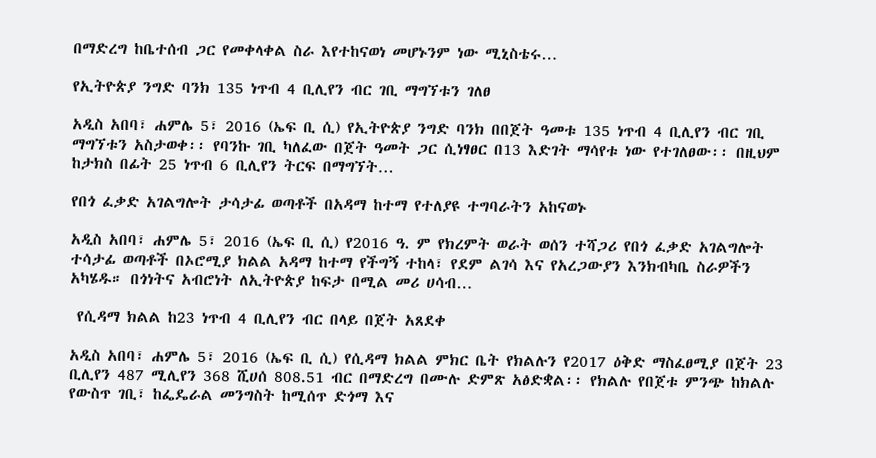በማድረግ ከቤተሰብ ጋር የመቀላቀል ስራ እየተከናወነ መሆኑንም ነው ሚኒስቴሩ…

የኢትዮጵያ ንግድ ባንክ 135 ነጥብ 4 ቢሊየን ብር ገቢ ማግኘቱን ገለፀ

አዲስ አበባ፣ ሐምሌ 5፣ 2016 (ኤፍ ቢ ሲ) የኢትዮጵያ ንግድ ባንክ በበጀት ዓመቱ 135 ነጥብ 4 ቢሊየን ብር ገቢ ማግኘቱን አስታወቀ፡፡ የባንኩ ገቢ ካለፈው በጀት ዓመት ጋር ሲነፃፀር በ13 እድገት ማሳየቱ ነው የተገለፀው፡፡ በዚህም ከታክስ በፊት 25 ነጥብ 6 ቢሊየን ትርፍ በማግኘት…

የበጎ ፈቃድ አገልግሎት ታሳታፊ ወጣቶች በአዳማ ከተማ የተለያዩ ተግባራትን አከናወኑ

አዲስ አበባ፣ ሐምሌ 5፣ 2016 (ኤፍ ቢ ሲ) የ2016 ዓ. ም የክረምት ወራት ወሰን ተሻጋሪ የበጎ ፈቃድ አገልግሎት ተሳታፊ ወጣቶች በኦሮሚያ ክልል አዳማ ከተማ የችግኝ ተከላ፣ የደም ልገሳ እና የአረጋውያን እንክብካቤ ስራዎችን አካሄዱ። በጎነትና አብሮነት ለኢትዮጵያ ከፍታ በሚል መሪ ሀሳብ…

 የሲዳማ ክልል ከ23 ነጥብ 4 ቢሊየን ብር በላይ በጀት አጸደቀ

አዲስ አበባ፣ ሐምሌ 5፣ 2016 (ኤፍ ቢ ሲ) የሲዳማ ክልል ምክር ቤት የክልሉን የ2017 ዕቅድ ማስፈፀሚያ በጀት 23 ቢሊየን 487 ሚሊየን 368 ሺሀሰ 808.51 ብር በማድረግ በሙሉ ድምጽ አፅድቋል፡፡ የክልሉ የበጀቱ ምንጭ ከክልሉ የውስጥ ገቢ፣ ከፌዴራል መንግስት ከሚሰጥ ድጎማ እና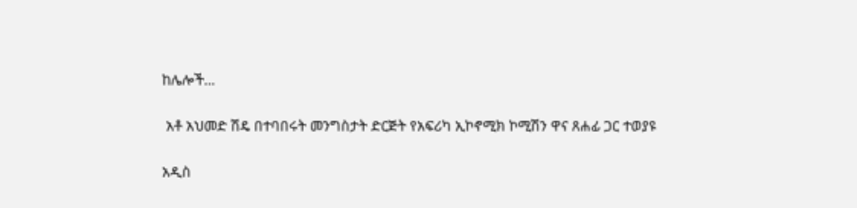ከሌሎች…

 አቶ አህመድ ሽዴ በተባበሩት መንግስታት ድርጅት የአፍሪካ ኢኮኖሚክ ኮሚሽን ዋና ጸሐፊ ጋር ተወያዩ

አዲስ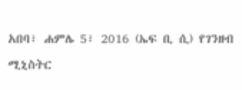አበባ፣ ሐምሌ 5፣ 2016 (ኤፍ ቢ ሲ) የገንዘብ ሚኒስትር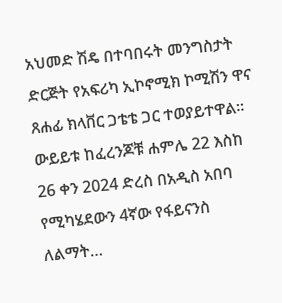አህመድ ሽዴ በተባበሩት መንግስታት ድርጅት የአፍሪካ ኢኮኖሚክ ኮሚሽን ዋና ጸሐፊ ክላቨር ጋቴቴ ጋር ተወያይተዋል፡፡ ውይይቱ ከፈረንጆቹ ሐምሌ 22 እስከ 26 ቀን 2024 ድረስ በአዲስ አበባ የሚካሄደውን 4ኛው የፋይናንስ ለልማት…